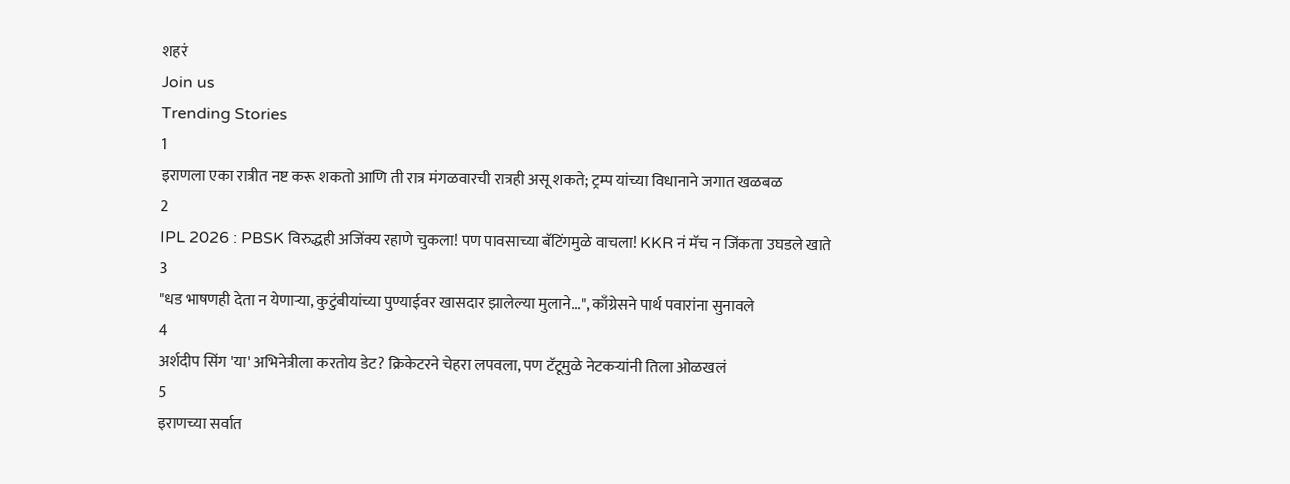शहरं
Join us
Trending Stories
1
इराणला एका रात्रीत नष्ट करू शकतो आणि ती रात्र मंगळवारची रात्रही असू शकते; ट्रम्प यांच्या विधानाने जगात खळबळ
2
IPL 2026 : PBSK विरुद्धही अजिंक्य रहाणे चुकला! पण पावसाच्या बॅटिंगमुळे वाचला! KKR नं मॅच न जिंकता उघडले खाते
3
"धड भाषणही देता न येणाऱ्या, कुटुंबीयांच्या पुण्याईवर खासदार झालेल्या मुलाने...", काँग्रेसने पार्थ पवारांना सुनावले
4
अर्शदीप सिंग 'या' अभिनेत्रीला करतोय डेट? क्रिकेटरने चेहरा लपवला, पण टॅटूमुळे नेटकऱ्यांनी तिला ओळखलं
5
इराणच्या सर्वात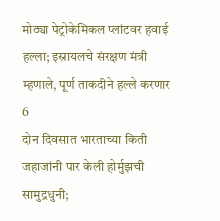मोठ्या पेट्रोकेमिकल प्लांटवर हवाई हल्ला; इस्रायलचे संरक्षण मंत्री म्हणाले, पूर्ण ताकदीने हल्ले करणार
6
दोन दिवसात भारताच्या किती जहाजांनी पार केली होर्मुझची सामुद्रधुनी;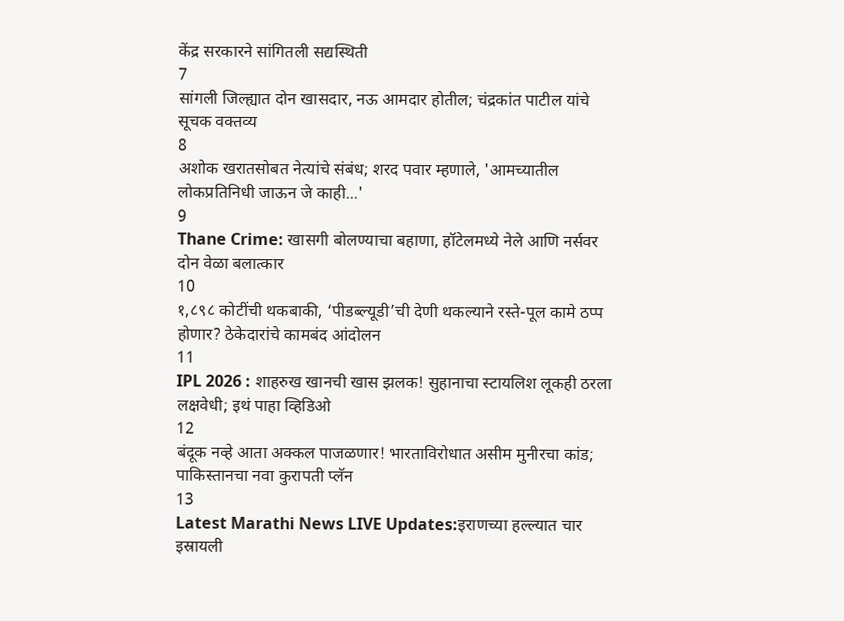केंद्र सरकारने सांगितली सद्यस्थिती
7
सांगली जिल्ह्यात दोन खासदार, नऊ आमदार होतील; चंद्रकांत पाटील यांचे सूचक वक्तव्य
8
अशोक खरातसोबत नेत्यांचे संबंध; शरद पवार म्हणाले, 'आमच्यातील लोकप्रतिनिधी जाऊन जे काही...'
9
Thane Crime: खासगी बोलण्याचा बहाणा, हॉटेलमध्ये नेले आणि नर्सवर दोन वेळा बलात्कार
10
१,८९८ कोटींची थकबाकी, ‘पीडब्ल्यूडी’ची देणी थकल्याने रस्ते-पूल कामे ठप्प होणार? ठेकेदारांचे कामबंद आंदोलन
11
IPL 2026 : शाहरुख खानची खास झलक! सुहानाचा स्टायलिश लूकही ठरला लक्षवेधी; इथं पाहा व्हिडिओ
12
बंदूक नव्हे आता अक्कल पाजळणार! भारताविरोधात असीम मुनीरचा कांड; पाकिस्तानचा नवा कुरापती प्लॅन
13
Latest Marathi News LIVE Updates:इराणच्या हल्ल्यात चार इस्रायली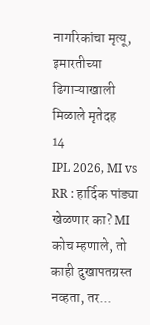नागरिकांचा मृत्यू, इमारतीच्या ढिगाऱ्याखाली मिळाले मृतेदह
14
IPL 2026, MI vs RR : हार्दिक पांड्या खेळणार का? MI कोच म्हणाले, तो काही दुखापतग्रस्त नव्हता, तर...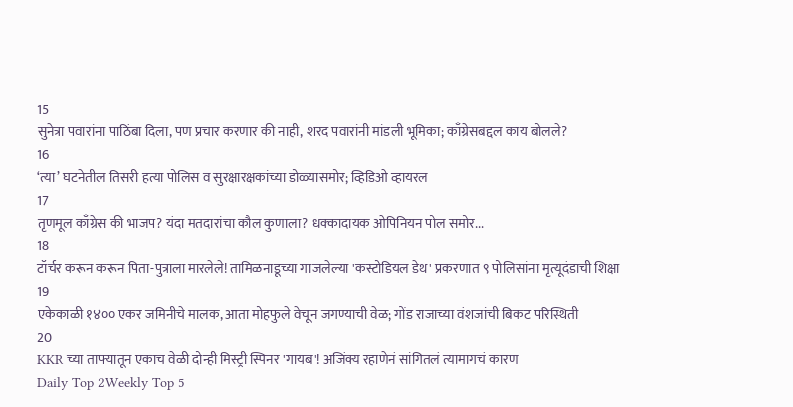15
सुनेत्रा पवारांना पाठिंबा दिला, पण प्रचार करणार की नाही, शरद पवारांनी मांडली भूमिका; काँग्रेसबद्दल काय बोलले?
16
‘त्या’ घटनेतील तिसरी हत्या पोलिस व सुरक्षारक्षकांच्या डोळ्यासमोर; व्हिडिओ व्हायरल
17
तृणमूल काँग्रेस की भाजप? यंदा मतदारांचा कौल कुणाला? धक्कादायक ओपिनियन पोल समोर...
18
टॉर्चर करून करून पिता-पुत्राला मारलेले! तामिळनाडूच्या गाजलेल्या 'कस्टोडियल डेथ' प्रकरणात ९ पोलिसांना मृत्यूदंडाची शिक्षा
19
एकेकाळी १४०० एकर जमिनीचे मालक, आता मोहफुले वेचून जगण्याची वेळ; गोंड राजाच्या वंशजांची बिकट परिस्थिती
20
KKR च्या ताफ्यातून एकाच वेळी दोन्ही मिस्ट्री स्पिनर 'गायब'! अजिंक्य रहाणेनं सांगितलं त्यामागचं कारण
Daily Top 2Weekly Top 5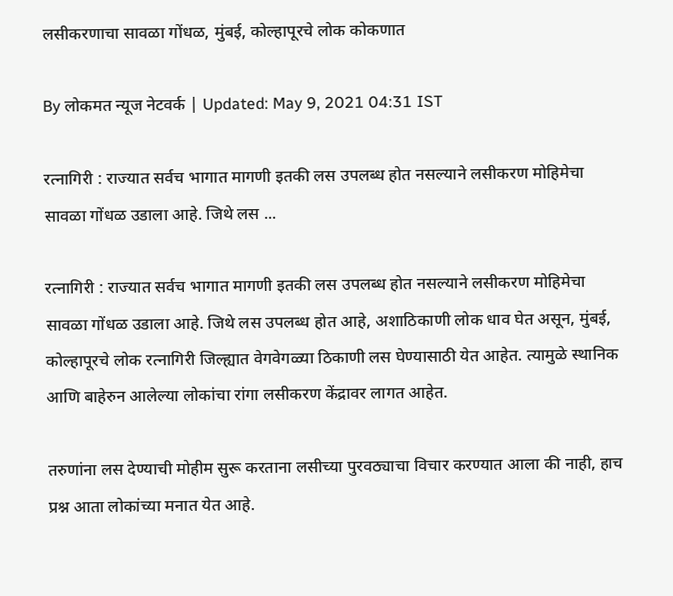लसीकरणाचा सावळा गोंधळ, मुंबई, कोल्हापूरचे लोक कोकणात

By लोकमत न्यूज नेटवर्क | Updated: May 9, 2021 04:31 IST

रत्नागिरी : राज्यात सर्वच भागात मागणी इतकी लस उपलब्ध होत नसल्याने लसीकरण मोहिमेचा सावळा गोंधळ उडाला आहे. जिथे लस ...

रत्नागिरी : राज्यात सर्वच भागात मागणी इतकी लस उपलब्ध होत नसल्याने लसीकरण मोहिमेचा सावळा गोंधळ उडाला आहे. जिथे लस उपलब्ध होत आहे, अशाठिकाणी लोक धाव घेत असून, मुंबई, कोल्हापूरचे लोक रत्नागिरी जिल्ह्यात वेगवेगळ्या ठिकाणी लस घेण्यासाठी येत आहेत. त्यामुळे स्थानिक आणि बाहेरुन आलेल्या लोकांचा रांगा लसीकरण केंद्रावर लागत आहेत.

तरुणांना लस देण्याची मोहीम सुरू करताना लसीच्या पुरवठ्याचा विचार करण्यात आला की नाही, हाच प्रश्न आता लोकांच्या मनात येत आहे.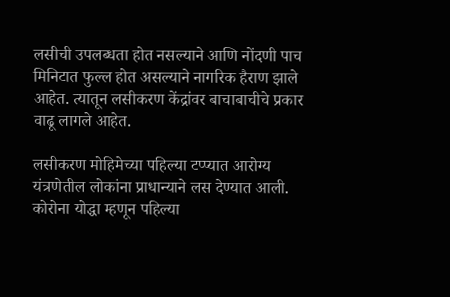लसीची उपलब्धता होत नसल्याने आणि नोंदणी पाच मिनिटात फुल्ल होत असल्याने नागरिक हैराण झाले आहेत. त्यातून लसीकरण केंद्रांवर बाचाबाचीचे प्रकार वाढू लागले आहेत.

लसीकरण मोहिमेच्या पहिल्या टप्प्यात आरोग्य यंत्रणेतील लोकांना प्राधान्याने लस देण्यात आली. कोरोना योद्धा म्हणून पहिल्या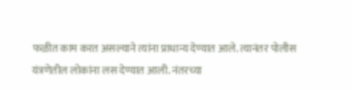फळीत काम करत असल्याने त्यांना प्राधान्य देण्यात आले. त्यानंतर पोलीस यंत्रणेतील लोकांना लस देण्यात आली. नंतरच्या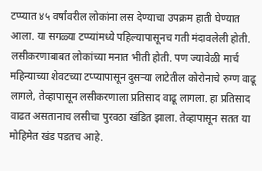टप्प्यात ४५ वर्षांवरील लोकांना लस देण्याचा उपक्रम हाती घेण्यात आला. या सगळ्या टप्प्यांमध्ये पहिल्यापासूनच गती मंदावलेली होती. लसीकरणाबाबत लोकांच्या मनात भीती होती. पण ज्यावेळी मार्च महिन्याच्या शेवटच्या टप्प्यापासून दुसऱ्या लाटेतील कोरोनाचे रुग्ण वाढू लागले, तेव्हापासून लसीकरणाला प्रतिसाद वाढू लागला. हा प्रतिसाद वाढत असतानाच लसीचा पुरवठा खंडित झाला. तेव्हापासून सतत या मोहिमेत खंड पडतच आहे.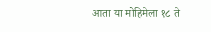आता या मोहिमेला १८ ते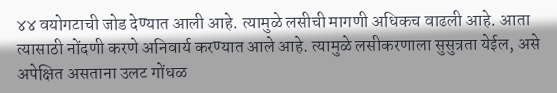४४ वयोगटाची जोड देण्यात आली आहे. त्यामुळे लसीची मागणी अधिकच वाढली आहे. आता त्यासाठी नोंदणी करणे अनिवार्य करण्यात आले आहे. त्यामुळे लसीकरणाला सुसुत्रता येईल, असे अपेक्षित असताना उलट गोंधळ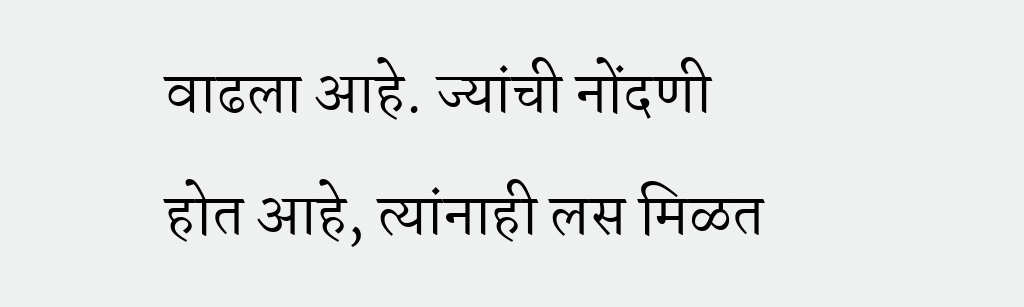वाढला आहे. ज्यांची नोंदणी होत आहे, त्यांनाही लस मिळत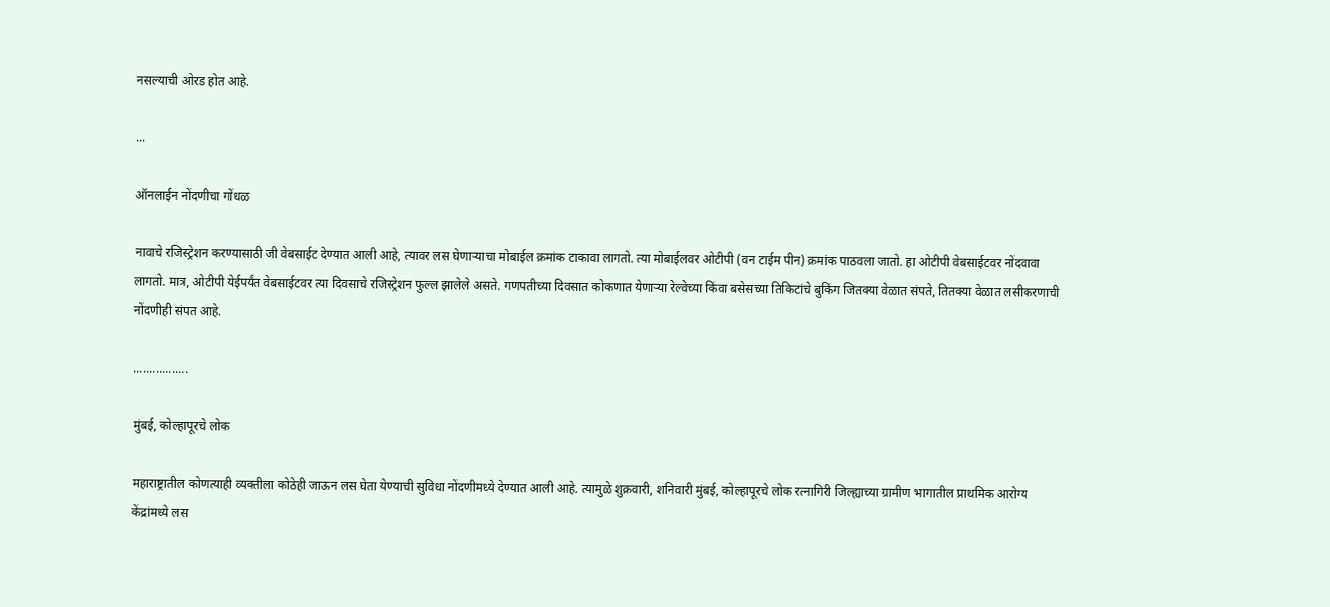नसल्याची ओरड होत आहे.

...

ऑनलाईन नोंदणीचा गोंधळ

नावाचे रजिस्ट्रेशन करण्यासाठी जी वेबसाईट देण्यात आली आहे, त्यावर लस घेणाऱ्याचा मोबाईल क्रमांक टाकावा लागतो. त्या मोबाईलवर ओटीपी (वन टाईम पीन) क्रमांक पाठवला जातो. हा ओटीपी वेबसाईटवर नोंदवावा लागतो. मात्र, ओटीपी येईपर्यंत वेबसाईटवर त्या दिवसाचे रजिस्ट्रेशन फुल्ल झालेले असते. गणपतीच्या दिवसात कोकणात येणाऱ्या रेल्वेच्या किंवा बसेसच्या तिकिटांचे बुकिंग जितक्या वेळात संपते, तितक्या वेळात लसीकरणाची नोंदणीही संपत आहे.

.................

मुंबई, कोल्हापूरचे लोक

महाराष्ट्रातील कोणत्याही व्यक्तीला कोठेही जाऊन लस घेता येण्याची सुविधा नोंदणीमध्ये देण्यात आली आहे. त्यामुळे शुक्रवारी, शनिवारी मुंबई, कोल्हापूरचे लोक रत्नागिरी जिल्ह्याच्या ग्रामीण भागातील प्राथमिक आरोग्य केंद्रांमध्ये लस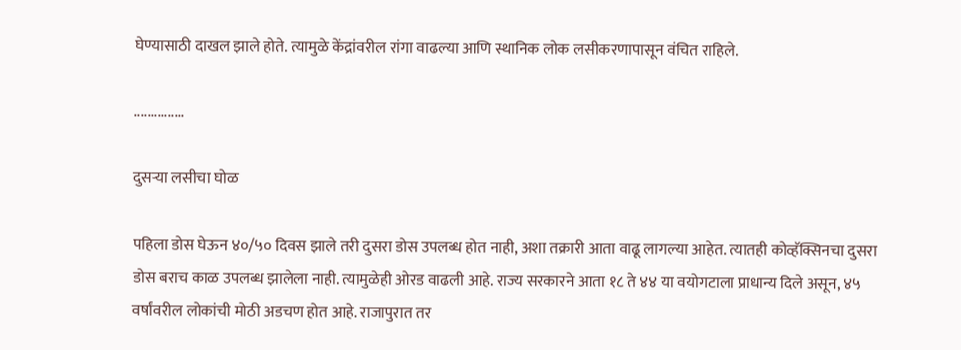घेण्यासाठी दाखल झाले होते. त्यामुळे केंद्रांवरील रांगा वाढल्या आणि स्थानिक लोक लसीकरणापासून वंचित राहिले.

...............

दुसऱ्या लसीचा घोळ

पहिला डोस घेऊन ४०/५० दिवस झाले तरी दुसरा डोस उपलब्ध होत नाही, अशा तक्रारी आता वाढू लागल्या आहेत. त्यातही कोव्हॅक्सिनचा दुसरा डोस बराच काळ उपलब्ध झालेला नाही. त्यामुळेही ओरड वाढली आहे. राज्य सरकारने आता १८ ते ४४ या वयोगटाला प्राधान्य दिले असून, ४५ वर्षांवरील लोकांची मोठी अडचण होत आहे. राजापुरात तर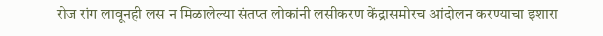रोज रांग लावूनही लस न मिळालेल्या संतप्त लोकांनी लसीकरण केंद्रासमोरच आंदोलन करण्याचा इशारा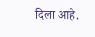दिला आहे.